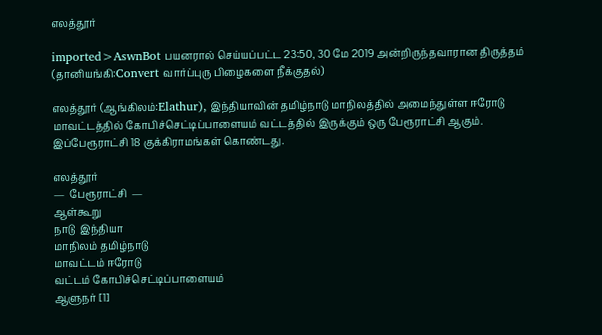எலத்தூர்

imported>AswnBot பயனரால் செய்யப்பட்ட 23:50, 30 மே 2019 அன்றிருந்தவாரான திருத்தம் (தானியங்கி:Convert வார்ப்புரு பிழைகளை நீக்குதல்)

எலத்தூர் (ஆங்கிலம்:Elathur), இந்தியாவின் தமிழ்நாடு மாநிலத்தில் அமைந்துள்ள ஈரோடு மாவட்டத்தில் கோபிச்செட்டிப்பாளையம் வட்டத்தில் இருக்கும் ஒரு பேரூராட்சி ஆகும். இப்பேரூராட்சி 18 குக்கிராமங்கள் கொண்டது.

எலத்தூர்
—  பேரூராட்சி  —
ஆள்கூறு
நாடு  இந்தியா
மாநிலம் தமிழ்நாடு
மாவட்டம் ஈரோடு
வட்டம் கோபிச்செட்டிப்பாளையம்
ஆளுநர் [1]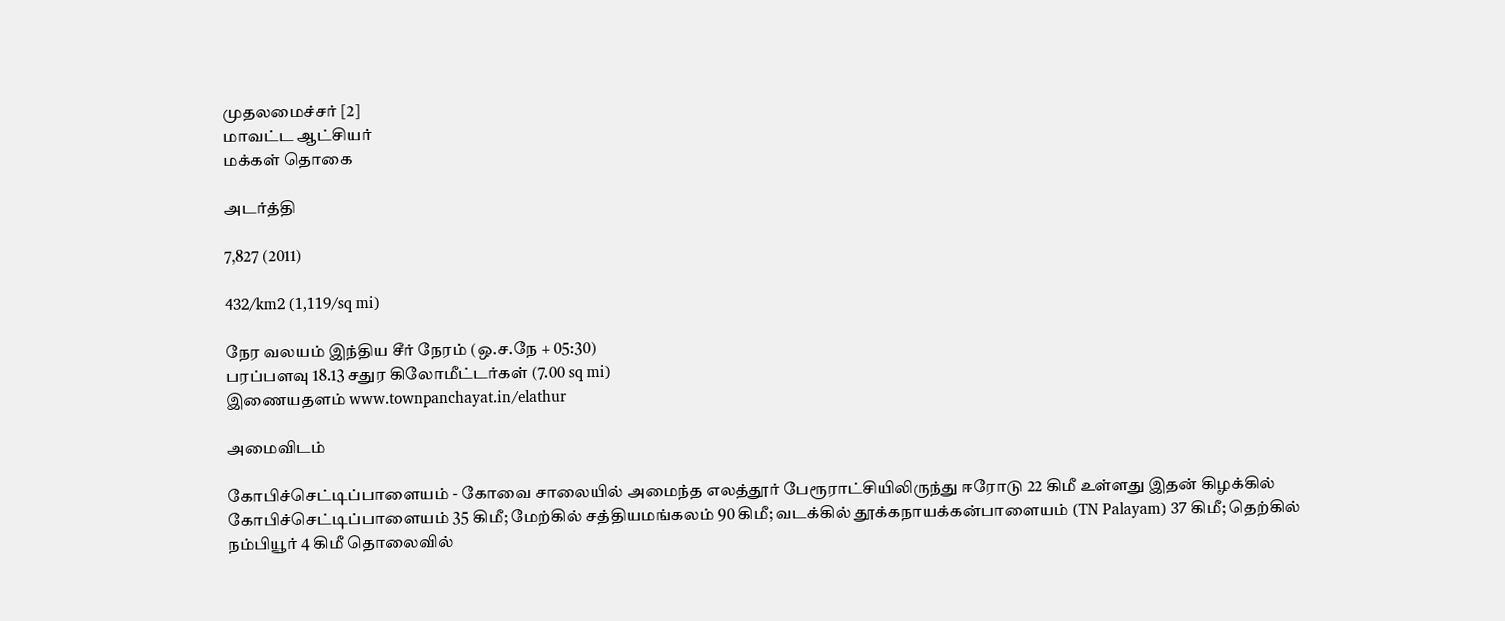முதலமைச்சர் [2]
மாவட்ட ஆட்சியர்
மக்கள் தொகை

அடர்த்தி

7,827 (2011)

432/km2 (1,119/sq mi)

நேர வலயம் இந்திய சீர் நேரம் (ஒ.ச.நே + 05:30)
பரப்பளவு 18.13 சதுர கிலோமீட்டர்கள் (7.00 sq mi)
இணையதளம் www.townpanchayat.in/elathur

அமைவிடம்

கோபிச்செட்டிப்பாளையம் - கோவை சாலையில் அமைந்த எலத்தூர் பேரூராட்சியிலிருந்து ஈரோடு 22 கிமீ உள்ளது இதன் கிழக்கில் கோபிச்செட்டிப்பாளையம் 35 கிமீ; மேற்கில் சத்தியமங்கலம் 90 கிமீ; வடக்கில் தூக்கநாயக்கன்பாளையம் (TN Palayam) 37 கிமீ; தெற்கில் நம்பியூர் 4 கிமீ தொலைவில்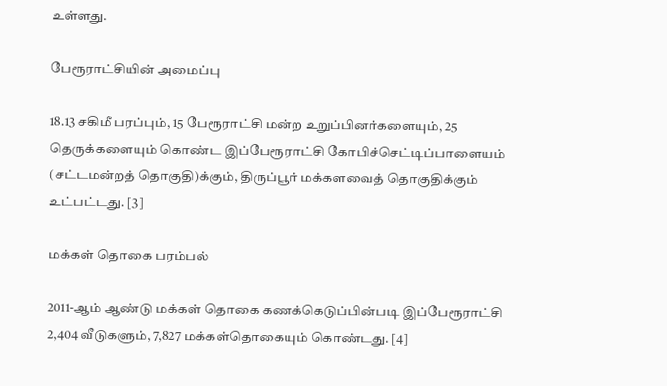உள்ளது.

பேரூராட்சியின் அமைப்பு

18.13 சகிமீ பரப்பும், 15 பேரூராட்சி மன்ற உறுப்பினர்களையும், 25 தெருக்களையும் கொண்ட இப்பேரூராட்சி கோபிச்செட்டிப்பாளையம் (சட்டமன்றத் தொகுதி)க்கும், திருப்பூர் மக்களவைத் தொகுதிக்கும் உட்பட்டது. [3]

மக்கள் தொகை பரம்பல்

2011-ஆம் ஆண்டு மக்கள் தொகை கணக்கெடுப்பின்படி இப்பேரூராட்சி 2,404 வீடுகளும், 7,827 மக்கள்தொகையும் கொண்டது. [4]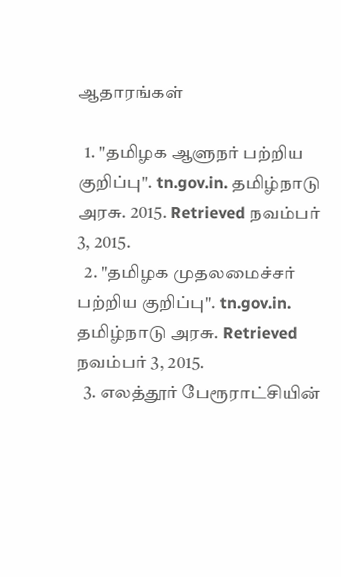ஆதாரங்கள்

  1. "தமிழக ஆளுநர் பற்றிய குறிப்பு". tn.gov.in. தமிழ்நாடு அரசு. 2015. Retrieved நவம்பர் 3, 2015.
  2. "தமிழக முதலமைச்சர் பற்றிய குறிப்பு". tn.gov.in. தமிழ்நாடு அரசு. Retrieved நவம்பர் 3, 2015.
  3. எலத்தூர் பேரூராட்சியின்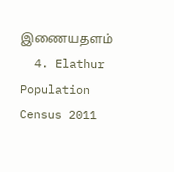இணையதளம்
  4. Elathur Population Census 2011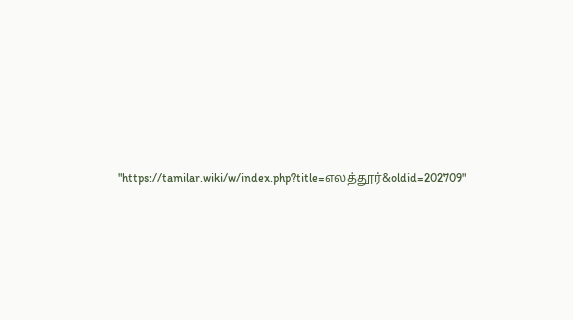"https://tamilar.wiki/w/index.php?title=எலத்தூர்&oldid=202709"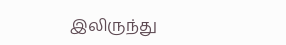இலிருந்து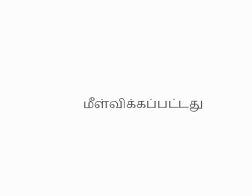மீள்விக்கப்பட்டது